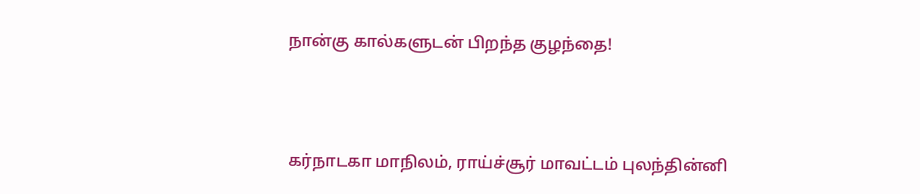நான்கு கால்களுடன் பிறந்த குழந்தை!



கர்நாடகா மாநிலம், ராய்ச்சூர் மாவட்டம் புலந்தின்னி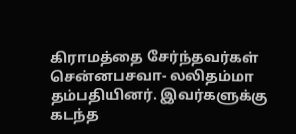கிராமத்தை சேர்ந்தவர்கள்  சென்னபசவா- லலிதம்மா தம்பதியினர். இவர்களுக்கு கடந்த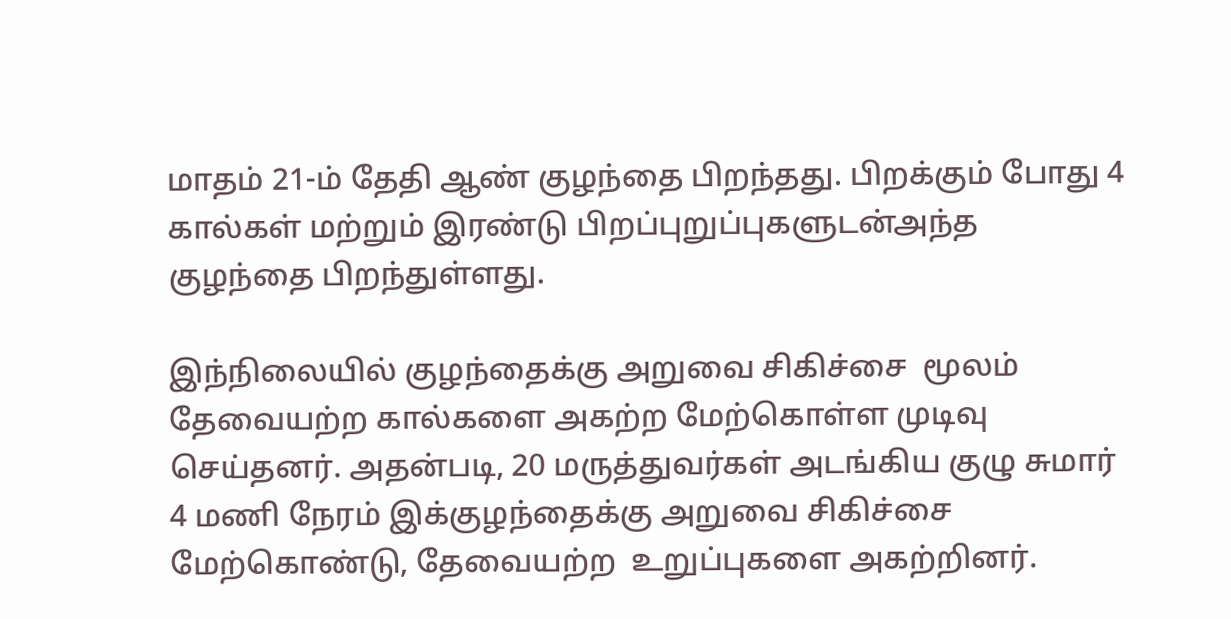மாதம் 21-ம் தேதி ஆண் குழந்தை பிறந்தது. பிறக்கும் போது 4 கால்கள் மற்றும் இரண்டு பிறப்புறுப்புகளுடன்அந்த குழந்தை பிறந்துள்ளது.

இந்நிலையில் குழந்தைக்கு அறுவை சிகிச்சை  மூலம் தேவையற்ற கால்களை அகற்ற மேற்கொள்ள முடிவு செய்தனர். அதன்படி, 20 மருத்துவர்கள் அடங்கிய குழு சுமார் 4 மணி நேரம் இக்குழந்தைக்கு அறுவை சிகிச்சை மேற்கொண்டு, தேவையற்ற  உறுப்புகளை அகற்றினர்.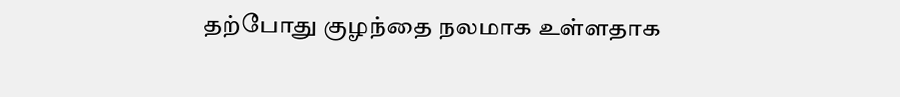தற்போது குழந்தை நலமாக உள்ளதாக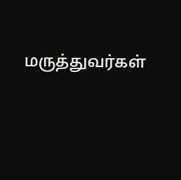மருத்துவர்கள்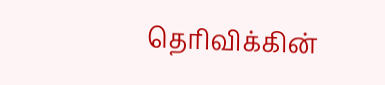தெரிவிக்கின்